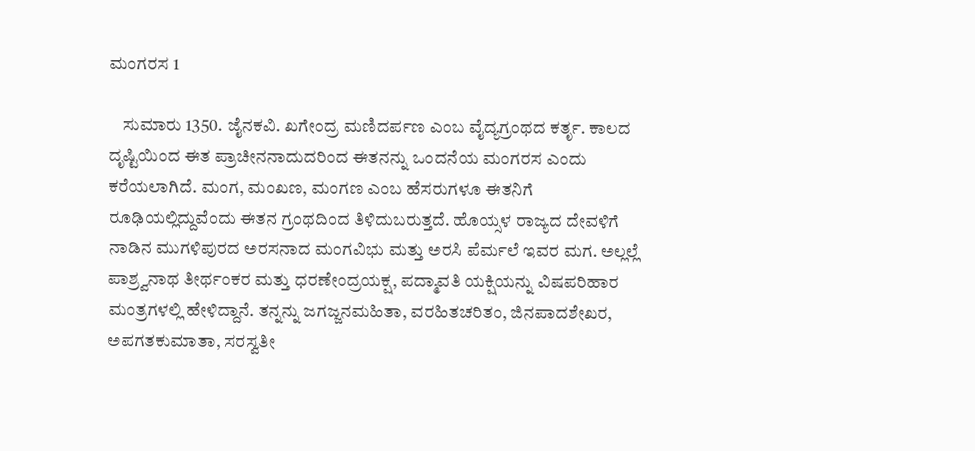ಮಂಗರಸ 1

    ಸುಮಾರು 1350. ಜೈನಕವಿ. ಖಗೇಂದ್ರ ಮಣಿದರ್ಪಣ ಎಂಬ ವೈದ್ಯಗ್ರಂಥದ ಕರ್ತೃ. ಕಾಲದ ದೃಷ್ಟಿಯಿಂದ ಈತ ಪ್ರಾಚೀನನಾದುದರಿಂದ ಈತನನ್ನು ಒಂದನೆಯ ಮಂಗರಸ ಎಂದು ಕರೆಯಲಾಗಿದೆ. ಮಂಗ, ಮಂಖಣ, ಮಂಗಣ ಎಂಬ ಹೆಸರುಗಳೂ ಈತನಿಗೆ ರೂಢಿಯಲ್ಲಿದ್ದುವೆಂದು ಈತನ ಗ್ರಂಥದಿಂದ ತಿಳಿದುಬರುತ್ತದೆ. ಹೊಯ್ಸಳ ರಾಜ್ಯದ ದೇವಳಿಗೆ ನಾಡಿನ ಮುಗಳಿಪುರದ ಅರಸನಾದ ಮಂಗವಿಭು ಮತ್ತು ಅರಸಿ ಪೆರ್ಮಲೆ ಇವರ ಮಗ. ಅಲ್ಲಲ್ಲೆ ಪಾಶ್ರ್ವನಾಥ ತೀರ್ಥಂಕರ ಮತ್ತು ಧರಣೇಂದ್ರಯಕ್ಷ, ಪದ್ಮಾವತಿ ಯಕ್ಷಿಯನ್ನು ವಿಷಪರಿಹಾರ ಮಂತ್ರಗಳಲ್ಲಿ ಹೇಳಿದ್ದಾನೆ. ತನ್ನನ್ನು ಜಗಜ್ಜನಮಹಿತಾ, ವರಹಿತಚರಿತಂ, ಜಿನಪಾದಶೇಖರ, ಅಪಗತಕುಮಾತಾ, ಸರಸ್ವತೀ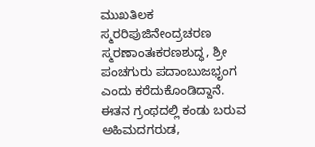ಮುಖತಿಲಕ ಸ್ಮರರಿಪುಜಿನೇಂದ್ರಚರಣ ಸ್ಮರಣಾಂತಃಕರಣಶುದ್ಧ, ಶ್ರೀ ಪಂಚಗುರು ಪದಾಂಬುಜಭೃಂಗ ಎಂದು ಕರೆದುಕೊಂಡಿದ್ದಾನೆ. ಈತನ ಗ್ರಂಥದಲ್ಲಿ ಕಂಡು ಬರುವ ಅಹಿಮದಗರುಡ,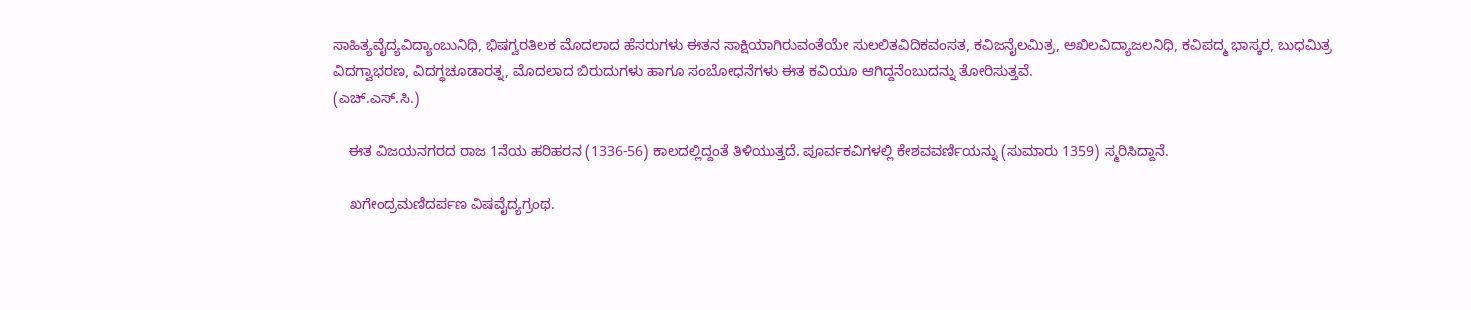ಸಾಹಿತ್ಯವೈದ್ಯವಿದ್ಯಾಂಬುನಿಧಿ, ಭಿಷಗ್ವರತಿಲಕ ಮೊದಲಾದ ಹೆಸರುಗಳು ಈತನ ಸಾಕ್ಷಿಯಾಗಿರುವಂತೆಯೇ ಸುಲಲಿತವಿದಿಕವಂಸತ, ಕವಿಜನೈಲಮಿತ್ರ, ಅಖಿಲವಿದ್ಯಾಜಲನಿಧಿ, ಕವಿಪದ್ಮ ಭಾಸ್ಕರ, ಬುಧಮಿತ್ರ ವಿದಗ್ವಾಭರಣ, ವಿದಗ್ಧಚೂಡಾರತ್ನ, ಮೊದಲಾದ ಬಿರುದುಗಳು ಹಾಗೂ ಸಂಬೋಧನೆಗಳು ಈತ ಕವಿಯೂ ಆಗಿದ್ದನೆಂಬುದನ್ನು ತೋರಿಸುತ್ತವೆ.
(ಎಚ್.ಎಸ್.ಸಿ.)

    ಈತ ವಿಜಯನಗರದ ರಾಜ 1ನೆಯ ಹರಿಹರನ (1336-56) ಕಾಲದಲ್ಲಿದ್ದಂತೆ ತಿಳಿಯುತ್ತದೆ. ಪೂರ್ವಕವಿಗಳಲ್ಲಿ ಕೇಶವವರ್ಣಿಯನ್ನು (ಸುಮಾರು 1359) ಸ್ಮರಿಸಿದ್ದಾನೆ.

    ಖಗೇಂದ್ರಮಣಿದರ್ಪಣ ವಿಷವೈದ್ಯಗ್ರಂಥ.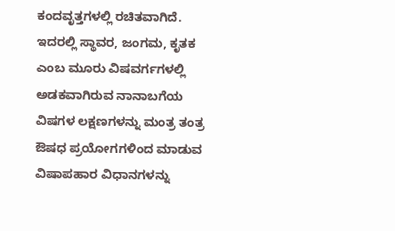ಕಂದವೃತ್ತಗಳಲ್ಲಿ ರಚಿತವಾಗಿದೆ. ಇದರಲ್ಲಿ ಸ್ಥಾವರ, ಜಂಗಮ, ಕೃತಕ ಎಂಬ ಮೂರು ವಿಷವರ್ಗಗಳಲ್ಲಿ ಅಡಕವಾಗಿರುವ ನಾನಾಬಗೆಯ ವಿಷಗಳ ಲಕ್ಷಣಗಳನ್ನು ಮಂತ್ರ ತಂತ್ರ ಔಷಧ ಪ್ರಯೋಗಗಳಿಂದ ಮಾಡುವ ವಿಷಾಪಹಾರ ವಿಧಾನಗಳನ್ನು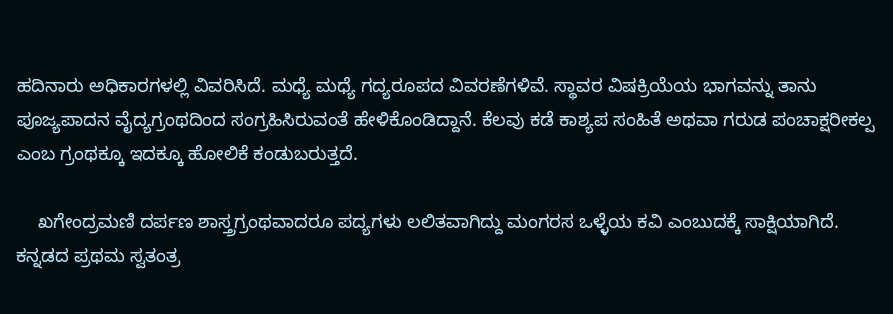ಹದಿನಾರು ಅಧಿಕಾರಗಳಲ್ಲಿ ವಿವರಿಸಿದೆ. ಮಧ್ಯೆ ಮಧ್ಯೆ ಗದ್ಯರೂಪದ ವಿವರಣೆಗಳಿವೆ. ಸ್ಥಾವರ ವಿಷಕ್ರಿಯೆಯ ಭಾಗವನ್ನು ತಾನು ಪೂಜ್ಯಪಾದನ ವೈದ್ಯಗ್ರಂಥದಿಂದ ಸಂಗ್ರಹಿಸಿರುವಂತೆ ಹೇಳಿಕೊಂಡಿದ್ದಾನೆ. ಕೆಲವು ಕಡೆ ಕಾಶ್ಯಪ ಸಂಹಿತೆ ಅಥವಾ ಗರುಡ ಪಂಚಾಕ್ಷರೀಕಲ್ಪ ಎಂಬ ಗ್ರಂಥಕ್ಕೂ ಇದಕ್ಕೂ ಹೋಲಿಕೆ ಕಂಡುಬರುತ್ತದೆ.

    ಖಗೇಂದ್ರಮಣಿ ದರ್ಪಣ ಶಾಸ್ತ್ರಗ್ರಂಥವಾದರೂ ಪದ್ಯಗಳು ಲಲಿತವಾಗಿದ್ದು ಮಂಗರಸ ಒಳ್ಳೆಯ ಕವಿ ಎಂಬುದಕ್ಕೆ ಸಾಕ್ಷಿಯಾಗಿದೆ. ಕನ್ನಡದ ಪ್ರಥಮ ಸ್ವತಂತ್ರ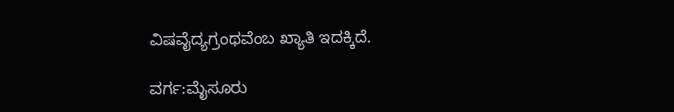ವಿಷವೈದ್ಯಗ್ರಂಥವೆಂಬ ಖ್ಯಾತಿ ಇದಕ್ಕಿದೆ.

ವರ್ಗ:ಮೈಸೂರು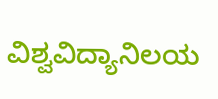ವಿಶ್ವವಿದ್ಯಾನಿಲಯ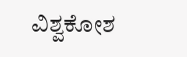ವಿಶ್ವಕೋಶ